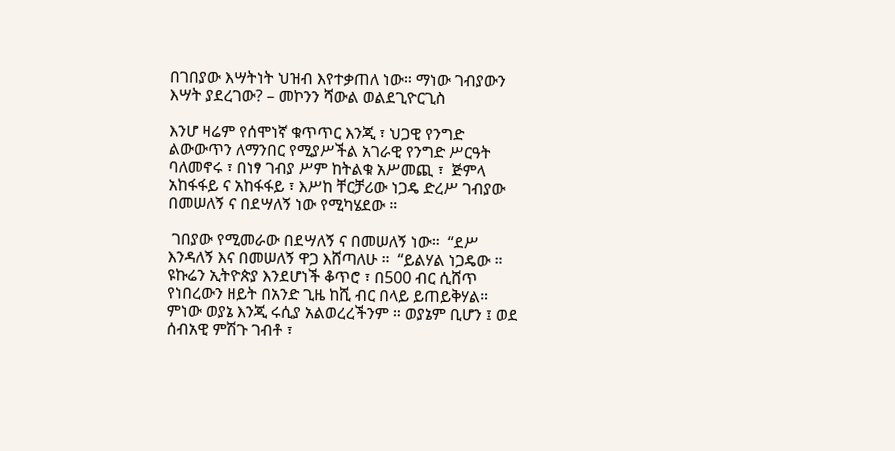በገበያው እሣትነት ህዝብ እየተቃጠለ ነው። ማነው ገብያውን እሣት ያደረገው? – መኮንን ሻውል ወልደጊዮርጊስ

እንሆ ዛሬም የሰሞነኛ ቁጥጥር እንጂ ፣ ህጋዊ የንግድ ልውውጥን ለማንበር የሚያሥችል አገራዊ የንግድ ሥርዓት ባለመኖሩ ፣ በነፃ ገብያ ሥም ከትልቁ አሥመጪ ፣  ጅምላ አከፋፋይ ና አከፋፋይ ፣ እሥከ ቸርቻሪው ነጋዴ ድረሥ ገብያው በመሠለኝ ና በደሣለኝ ነው የሚካሄደው ።

 ገበያው የሚመራው በደሣለኝ ና በመሠለኝ ነው።  “ደሥ እንዳለኝ እና በመሠለኝ ዋጋ እሸጣለሁ ።  “ይልሃል ነጋዴው ።  ዩኩሬን ኢትዮጵያ እንደሆነች ቆጥሮ ፣ በ500 ብር ሲሸጥ የነበረውን ዘይት በአንድ ጊዜ ከሺ ብር በላይ ይጠይቅሃል። ምነው ወያኔ እንጂ ሩሲያ አልወረረችንም ። ወያኔም ቢሆን ፤ ወደ ሰብአዊ ምሽጉ ገብቶ ፣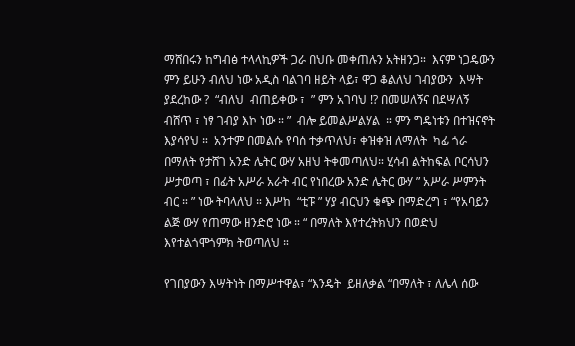ማሸበሩን ከግብፅ ተላላኪዎች ጋራ በህቡ መቀጠሉን አትዘንጋ።  እናም ነጋዴውን ምን ይሁን ብለህ ነው አዲስ ባልገባ ዘይት ላይ፣ ዋጋ ቆልለህ ገብያውን  እሣት ያደረከው ?  “ብለህ  ብጠይቀው ፣  ” ምን አገባህ !? በመሠለኝና በደሣለኝ ብሸጥ ፣ ነፃ ገብያ እኮ ነው ። ”  ብሎ ይመልሥልሃል  ። ምን ግዴነቱን በተዝናኖት እያሳየህ ።  አንተም በመልሱ የባሰ ተቃጥለህ፣ ቀዝቀዝ ለማለት  ካፊ ጎራ በማለት የታሸገ አንድ ሌትር ውሃ አዘህ ትቀመጣለህ። ሂሳብ ልትከፍል ቦርሳህን ሥታወጣ ፣ በፊት አሥራ አራት ብር የነበረው አንድ ሌትር ውሃ ” አሥራ ሥምንት ብር ። ” ነው ትባላለህ ። እሥከ  “ቲፑ ” ሃያ ብርህን ቁጭ በማድረግ ፣ “የአባይን ልጅ ውሃ የጠማው ዘንድሮ ነው ። “ በማለት እየተረትክህን በወድህ እየተልጎሞጎምክ ትወጣለህ ።

የገበያውን እሣትነት በማሥተዋል፣ “እንዴት  ይዘለቃል “በማለት ፣ ለሌላ ሰው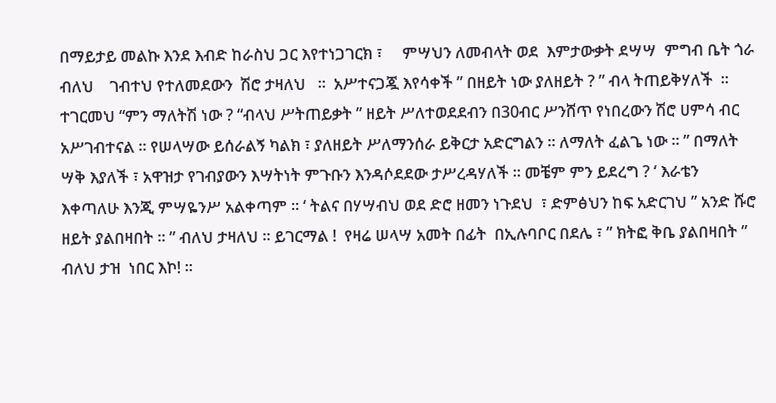በማይታይ መልኩ እንደ እብድ ከራስህ ጋር እየተነጋገርክ ፣     ምሣህን ለመብላት ወደ  እምታውቃት ደሣሣ  ምግብ ቤት ጎራ ብለህ    ገብተህ የተለመደውን  ሽሮ ታዛለህ   ።  አሥተናጋጇ እየሳቀች ” በዘይት ነው ያለዘይት ? ” ብላ ትጠይቅሃለች  ።  ተገርመህ “ምን ማለትሽ ነው ? “ብላህ ሥትጠይቃት ” ዘይት ሥለተወደደብን በ30ብር ሥንሸጥ የነበረውን ሽሮ ሀምሳ ብር አሥገብተናል ። የሠላሣው ይሰራልኝ ካልክ ፣ ያለዘይት ሥለማንሰራ ይቅርታ አድርግልን ። ለማለት ፈልጌ ነው ። ” በማለት ሣቅ እያለች ፣ አዋዝታ የገብያውን እሣትነት ምጉቡን እንዳሶደደው ታሥረዳሃለች ። መቼም ምን ይደረግ ? ‘ እራቴን እቀጣለሁ እንጂ ምሣዬንሥ አልቀጣም ። ‘ ትልና በሃሣብህ ወደ ድሮ ዘመን ነጉደህ  ፣ ድምፅህን ከፍ አድርገህ ” አንድ ሹሮ ዘይት ያልበዛበት ። ” ብለህ ታዛለህ ። ይገርማል !  የዛሬ ሠላሣ አመት በፊት  በኢሉባቦር በደሌ ፣ ” ክትፎ ቅቤ ያልበዛበት ” ብለህ ታዝ  ነበር እኮ! ።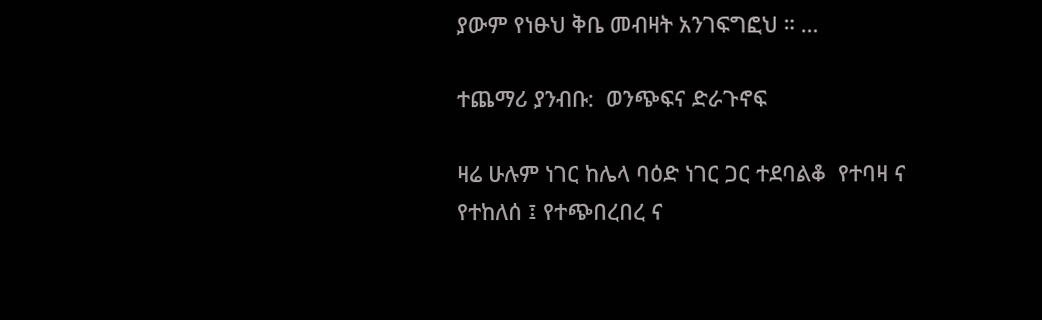ያውም የነፁህ ቅቤ መብዛት አንገፍግፎህ ። …

ተጨማሪ ያንብቡ:  ወንጭፍና ድራጉኖፍ

ዛሬ ሁሉም ነገር ከሌላ ባዕድ ነገር ጋር ተደባልቆ  የተባዛ ና የተከለሰ ፤ የተጭበረበረ ና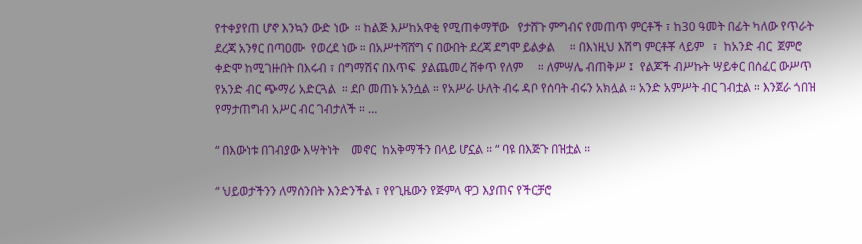የተቀያየጠ ሆኖ እንኳን ውድ ነው  ። ከልጅ እሥከአዋቂ የሚጠቀማቸው   የታሸጉ ምግብና የመጠጥ ምርቶች ፣ ከ30 ዓመት በፊት ካለው የጥራት ደረጃ አንፃር በጣዐሙ  የወረደ ነው ። በአሥተሻሸግ ና በውበት ደረጃ ደግሞ ይልቃል     ። በእነዚህ እሽግ ምርቶቾ ላይም   ፣  ከአንድ ብር  ጀምሮ ቀድሞ ከሚገዙበት በእሩብ ፣ በግማሽና በእጥፍ  ያልጨመረ ሸቀጥ የለም     ። ለምሣሌ ብጠቅሥ ፤  የልጆች ብሥኩት ሣይቀር በሰፈር ውሥጥ የአንድ ብር ጭማሪ አድርጓል  ። ደቦ መጠኑ አንሷል ። የአሥራ ሁለት ብሩ ዳቦ የሰባት ብሩን አክሏል ። አንድ አምሥት ብር ገብቷል ። እንጀራ ጎበዝ የማታጠግብ አሥር ብር ገብታለች ። …

“ በእውነቱ በገብያው እሣትነት    መኖር  ከአቅማችን በላይ ሆኗል ። “ ባዩ በእጅጉ በዝቷል ።

“ ህይወታችንን ለማሰንበት እንድንችል ፣ የየጊዜውን የጅምላ ዋጋ እያጠና የችርቻሮ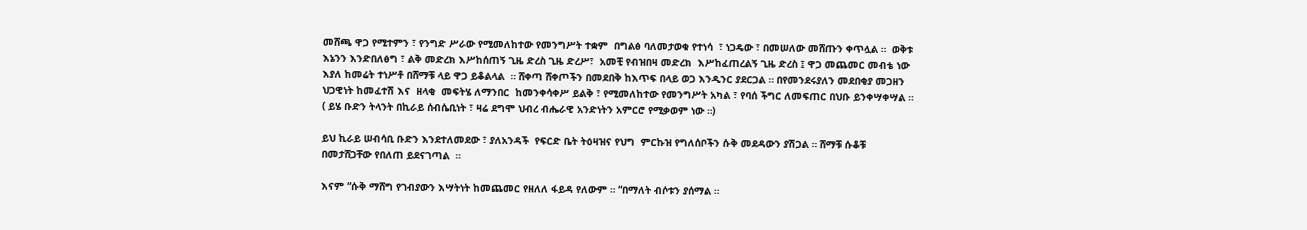መሸጫ ዋጋ የሚተምን ፣ የንግድ ሥራው የሚመለከተው የመንግሥት ተቋም  በግልፅ ባለመታወቁ የተነሳ  ፣ ነጋዴው ፣ በመሠለው መሸጡን ቀጥሏል ።  ወቅቱ እኔንን እንድበለፅግ ፣ ልቅ መድረክ እሥከሰጠኝ ጊዜ ድረስ ጊዜ ድረሥ፣  አመቺ የብዝበዛ መድረክ  እሥከፈጠረልኝ ጊዜ ድረስ ፤ ዋጋ መጨመር መብቴ ነው እያለ ከመሬት ተነሥቶ በሸማቹ ላይ ዋጋ ይቆልላል  ። ሸቀጣ ሸቀጦችን በመደበቅ ከእጥፍ በላይ ወጋ እንዲንር ያደርጋል ። በየመንደሩያለን መደበቂያ መጋዘን ህጋዊነት ከመፈተሽ እና  ዘላቂ  መፍትሄ ለማንበር  ከመንቀሳቀሥ ይልቅ ፣ የሚመለከተው የመንግሥት አካል ፣ የባሰ ችግር ለመፍጠር በህቡ ይንቀሣቀሣል ። ( ይሄ ቡድን ትላንት በኪራይ ሰብሴቢነት ፣ ዛሬ ደግሞ ህብረ ብሔራዊ አንድነትን አምርሮ የሚቃወም ነው ።)

ይህ ኪራይ ሠብሳቢ ቡድን እንደተለመደው ፣ ያለአንዳች  የፍርድ ቤት ትዕዛዝና የህግ  ምርኩዝ የግለሰቦችን ሱቅ መደዳውን ያሽጋል ። ሸማቹ ሱቆቹ በመታሸጋቸው የበለጠ ይደናገጣል  ።

እናም “ሱቅ ማሸግ የገብያውን እሣትነት ከመጨመር የዘለለ ፋይዳ የለውም ። “በማለት ብሶቱን ያሰማል ።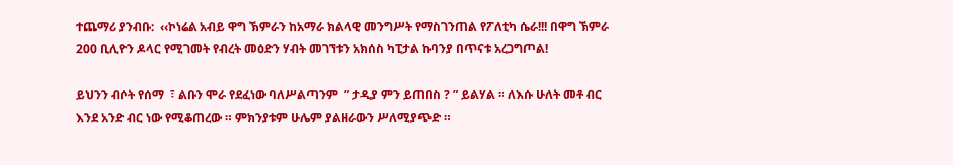ተጨማሪ ያንብቡ:  ‹‹ኮነሬል አብይ ዋግ ኽምራን ከአማራ ክልላዊ መንግሥት የማስገንጠል የፖለቲካ ሴራ!!! በዋግ ኽምራ 200 ቢሊዮን ዶላር የሚገመት የብረት መዕድን ሃብት መገኘቱን አክሰስ ካፒታል ኩባንያ በጥናቱ አረጋግጦል!

ይህንን ብሶት የሰማ  ፣ ልቡን ሞራ የደፈነው ባለሥልጣንም  ” ታዲያ ምን ይጠበስ ? ” ይልሃል ። ለእሱ ሁለት መቶ ብር እንደ አንድ ብር ነው የሚቆጠረው ። ምክንያቱም ሁሌም ያልዘራውን ሥለሚያጭድ ።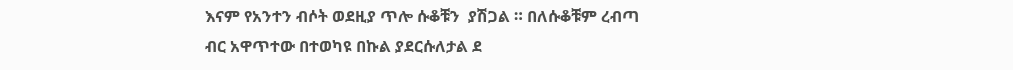እናም የአንተን ብሶት ወደዚያ ጥሎ ሱቆቹን  ያሽጋል ። በለሱቆቹም ረብጣ ብር አዋጥተው በተወካዩ በኩል ያደርሱለታል ደ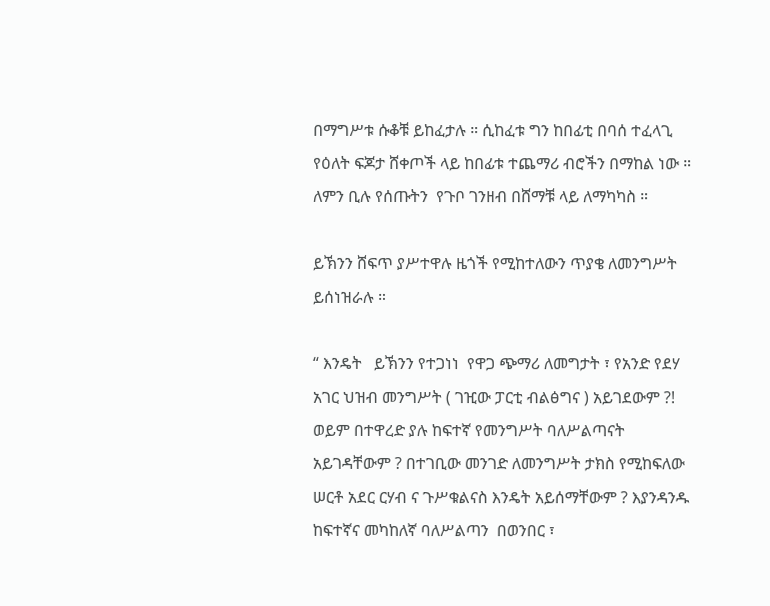በማግሥቱ ሱቆቹ ይከፈታሉ ። ሲከፈቱ ግን ከበፊቲ በባሰ ተፈላጊ የዕለት ፍጆታ ሸቀጦች ላይ ከበፊቱ ተጨማሪ ብሮችን በማከል ነው ። ለምን ቢሉ የሰጡትን  የጉቦ ገንዘብ በሸማቹ ላይ ለማካካስ ።

ይኽንን ሸፍጥ ያሥተዋሉ ዜጎች የሚከተለውን ጥያቄ ለመንግሥት ይሰነዝራሉ ።

“ እንዴት   ይኽንን የተጋነነ  የዋጋ ጭማሪ ለመግታት ፣ የአንድ የደሃ አገር ህዝብ መንግሥት ( ገዢው ፓርቲ ብልፅግና ) አይገደውም ?! ወይም በተዋረድ ያሉ ከፍተኛ የመንግሥት ባለሥልጣናት አይገዳቸውም ? በተገቢው መንገድ ለመንግሥት ታክስ የሚከፍለው ሠርቶ አደር ርሃብ ና ጉሥቁልናስ እንዴት አይሰማቸውም ? እያንዳንዱ ከፍተኛና መካከለኛ ባለሥልጣን  በወንበር ፣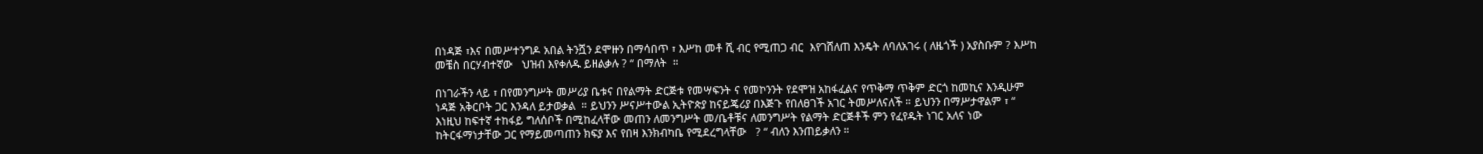በነዳጅ ፣እና በመሥተንግዶ አበል ትንሿን ደሞዙን በማሳበጥ ፣ እሥከ መቶ ሺ ብር የሚጠጋ ብር  እየገሸለጠ እንዴት ለባለአገሩ ( ለዜጎች ) አያስቡም ? እሥከ መቼስ በርሃብተኛው   ህዝብ እየቀለዱ ይዘልቃሉ ? “ በማለት  ።

በነገራችን ላይ ፣ በየመንግሥት መሥሪያ ቤቱና በየልማት ድርጅቱ የመሣፍንት ና የመኮንንት የደሞዝ አከፋፈልና የጥቅማ ጥቅም ድርጎ ከመኪና እንዲሁም ነዳጅ አቅርቦት ጋር እንዳለ ይታወቃል  ። ይህንን ሥናሥተውል ኢትዮጵያ ከናይጄሪያ በእጅጉ የበለፀገች አገር ትመሥለናለች ። ይህንን በማሥታዋልም ፣ “ እነዚህ ከፍተኛ ተከፋይ ግለሰቦች በሚከፈላቸው መጠን ለመንግሥት መ/ቤቶቹና ለመንግሥት የልማት ድርጅቶች ምን የፈየዱት ነገር አለና ነው ከትርፋማነታቸው ጋር የማይመጣጠን ክፍያ እና የበዛ እንክብካቤ የሚደረግላቸው   ? “ ብለን እንጠይቃለን ።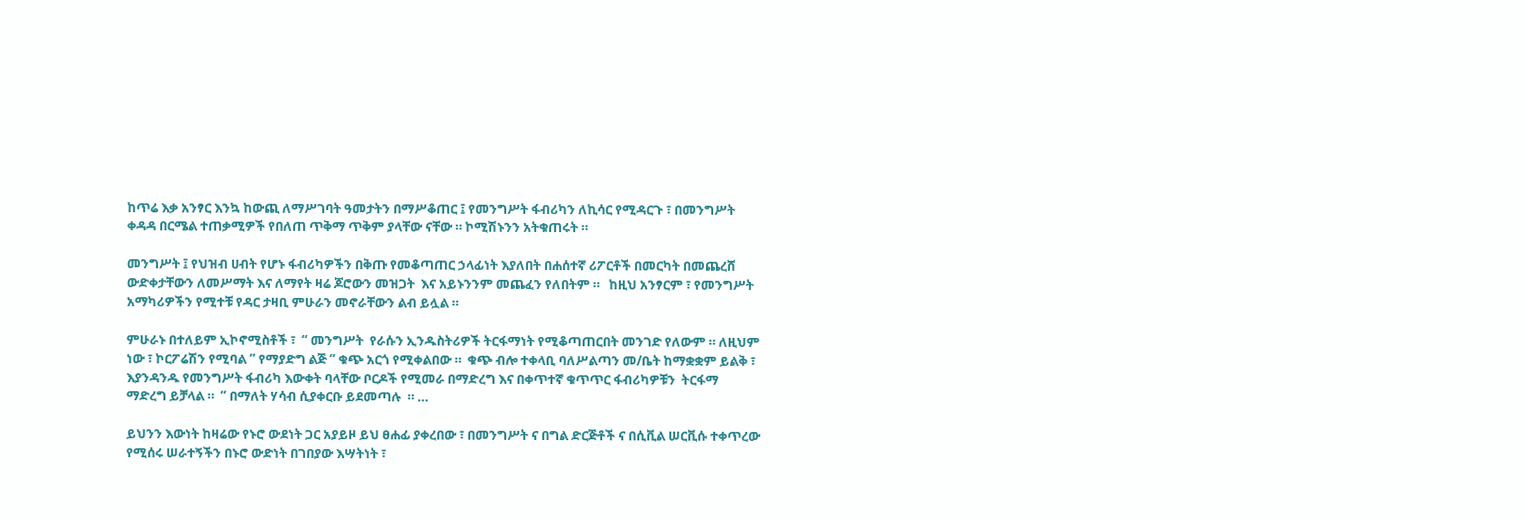ከጥሬ እቃ አንፃር እንኳ ከውጪ ለማሥገባት ዓመታትን በማሥቆጠር ፤ የመንግሥት ፋብሪካን ለኪሳር የሚዳርጉ ፣ በመንግሥት ቀዳዳ በርሜል ተጠቃሚዎች የበለጠ ጥቅማ ጥቅም ያላቸው ናቸው ። ኮሚሽኑንን አትቁጠሩት ።

መንግሥት ፤ የህዝብ ሀብት የሆኑ ፋብሪካዎችን በቅጡ የመቆጣጠር ኃላፊነት እያለበት በሐሰተኛ ሪፖርቶች በመርካት በመጨረሸ  ውድቀታቸውን ለመሥማት እና ለማየት ዛሬ ጆሮውን መዝጋት  እና አይኑንንም መጨፈን የለበትም ።   ከዚህ አንፃርም ፣ የመንግሥት አማካሪዎችን የሚተቹ የዳር ታዛቢ ምሁራን መኖራቸውን ልብ ይሏል ።

ምሁራኑ በተለይም ኢኮኖሚስቶች ፣  “ መንግሥት  የራሱን ኢንዱስትሪዎች ትርፋማነት የሚቆጣጠርበት መንገድ የለውም ። ለዚህም ነው ፣ ኮርፖሬሽን የሚባል ” የማያድግ ልጅ ” ቁጭ አርጎ የሚቀልበው ።  ቁጭ ብሎ ተቀላቢ ባለሥልጣን መ/ቤት ከማቋቋም ይልቅ ፣  እያንዳንዱ የመንግሥት ፋብሪካ እውቀት ባላቸው ቦርዶች የሚመራ በማድረግ እና በቀጥተኛ ቁጥጥር ፋብሪካዎቹን  ትርፋማ ማድረግ ይቻላል ።  “ በማለት ሃሳብ ሲያቀርቡ ይደመጣሉ  ። …

ይህንን እውነት ከዛሬው የኑሮ ውደነት ጋር አያይዞ ይህ ፀሐፊ ያቀረበው ፣ በመንግሥት ና በግል ድርጅቶች ና በሲቪል ሠርቪሱ ተቀጥረው የሚሰሩ ሠራተኝችን በኑሮ ውድነት በገበያው እሣትነት ፣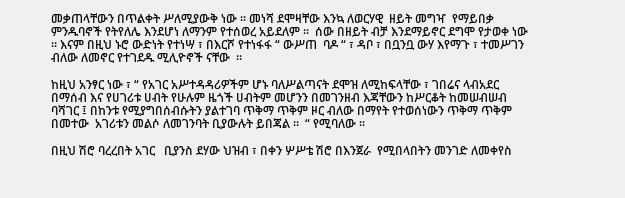መቃጠላቸውን በጥልቀት ሥለሚያውቅ ነው ። መነሻ ደሞዛቸው እንኳ ለወርሃዊ  ዘይት መግዣ  የማይበቃ ምንዱባኖች የትየለሌ እንደሆነ ለማንም የተሰወረ አይደለም ።  ሰው በዘይት ብቻ እንደማይኖር ደግሞ የታወቀ ነው ። እናም በዚህ ኑሮ ውድነት የተነሣ ፣ በእርሾ የተነፋፋ “ ውሥጠ  ባዶ “ ፣ ዳቦ ፣ በቧንቧ ውሃ እየማጉ ፣ ተመሥገን ብለው ለመኖር የተገደዱ ሚሊዮኖች ናቸው  ።

ከዚህ አንፃር ነው ፣ “ የአገር አሥተዳዳሪዎችም ሆኑ ባለሥልጣናት ደሞዝ ለሚከፍላቸው ፣ ገበሬና ላብአደር በማሰብ እና የሀገሪቱ ሀብት የሁሉም ዜጎች ሀብትም መሆንን በመገንዘብ እጃቸውን ከሥርቆት ከመሠብሠብ ባሻገር ፤ በከንቱ የሚያግበሰብሱትን ያልተገባ ጥቅማ ጥቅም ዞር ብለው በማየት የተወሰነውን ጥቅማ ጥቅም   በመተው  አገሪቱን መልሶ ለመገንባት ቢያውሉት ይበጃል ።  “ የሚባለው ።

በዚህ ሽሮ ባረረበት አገር   ቢያንስ ደሃው ህዝብ ፣ በቀን ሦሥቴ ሽሮ በእንጀራ  የሚበላበትን መንገድ ለመቀየስ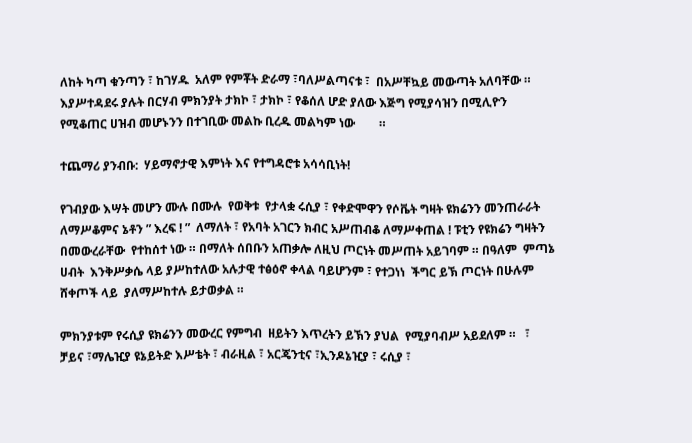ለከት ካጣ ቁንጣን ፣ ከገሃዱ  አለም የምቾት ድራማ ፣ባለሥልጣናቱ ፣  በአሥቸኳይ መውጣት አለባቸው ። እያሥተዳደሩ ያሉት በርሃብ ምክንያት ታክኮ ፣ ታክኮ ፣ የቆሰለ ሆድ ያለው እጅግ የሚያሳዝን በሚሊዮን የሚቆጠር ሀዝብ መሆኑንን በተገቢው መልኩ ቢረዱ መልካም ነው        ።

ተጨማሪ ያንብቡ:  ሃይማኖታዊ እምነት እና የተግዳሮቱ አሳሳቢነት!

የገብያው እሣት መሆን ሙሉ በሙሉ  የወቅቱ  የታላቋ ሩሲያ ፣ የቀድሞዋን የሶቬት ግዛት ዩክሬንን መንጠራራት ለማሥቆምና ኔቶን ” እረፍ ! ”  ለማለት ፣ የአባት አገርን ክብር አሥጠብቆ ለማሥቀጠል ! ፑቲን የዩክሬን ግዛትን በመውረራቸው  የተከሰተ ነው ። በማለት ሰበቡን አጠቃሎ ለዚህ ጦርነት መሥጠት አይገባም ። በዓለም  ምጣኔ ሀብት  እንቅሥቃሴ ላይ ያሥከተለው አሉታዊ ተፅዕኖ ቀላል ባይሆንም ፣ የተጋነነ  ችግር ይኽ ጦርነት በሁሉም ሸቀጦች ላይ  ያለማሥከተሉ ይታወቃል ።

ምክንያቱም የሩሲያ ዩክሬንን መውረር የምግብ  ዘይትን እጥረትን ይኽን ያህል  የሚያባብሥ አይደለም ።   ፣ ቻይና ፣ማሌዢያ ዩኔይትድ እሥቴት ፣ ብራዚል ፣ አርጄንቲና ፣ኢንዶኔዢያ ፣ ሩሲያ ፣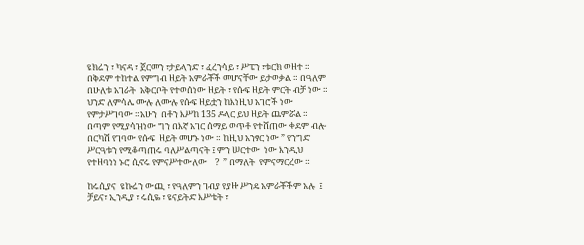ዩክሬን ፣ ካናዳ ፣ ጀርመን ፣ታይላንድ ፣ ፈረንሳይ ፣ ሥፔን ፣ቱርክ ወዘተ ። በቅደም ተከተል የምግብ ዘይት አምራቾች መሆናቸው ይታወቃል ። በዓለም በሁለቱ አገራት  አቅርቦት የተወሰነው ዘይት ፣ የሱፍ ዘይት ምርት ብቻ ነው ። ህንድ ለምሳሌ ሙሉ ለሙሉ የሱፍ ዘይቷን ከእነዚህ አገሮች ነው የምታሥገባው ።አሁን  በቶን እሥከ 135 ዶላር ይህ ዘይት ጨምሯል ። በጣም የሚያሳዝነው ግን በእኛ አገር ሰማይ ወጥቶ የተሸጠው ቀደም ብሎ በርካሽ የገባው የሱፍ  ዘይት መሆኑ ነው ። ከዚህ አንፃር ነው ” የንግድ ሥርዓቱን የሚቆጣጠሩ ባለሥልጣናት ፤ ምን ሠርተው  ነው እንዲህ የተዘባነነ ኑሮ ሲኖሩ የምናሥተውለው    ?  ” በማለት  የምናማርረው ።

ከሩሲያና  ዩኩሬን ውጪ ፣ የዓለምን ገብያ የያዙ ሥንዴ አምራቾችም አሉ  ፤ ቻይና፣ ኢንዲያ ፣ ሩሲዬ ፣ ዩናይትድ እሥቴት ፣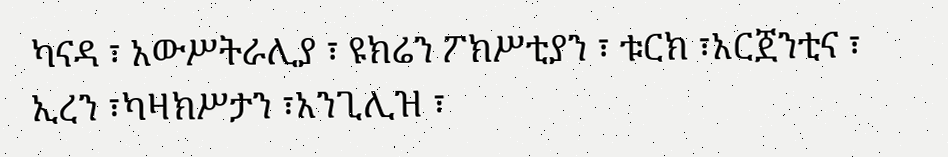ካናዳ ፣ አውሥትራሊያ ፣ ዩክሬን ፖክሥቲያን ፣ ቱርክ ፣አርጀንቲና ፣ ኢረን ፣ካዛክሥታን ፣አንጊሊዝ ፣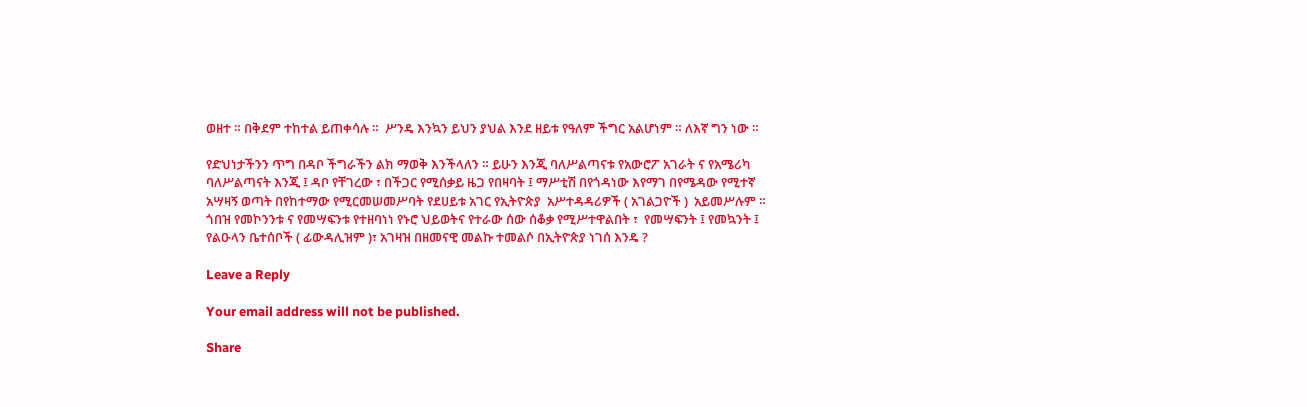ወዘተ ። በቅደም ተከተል ይጠቀሳሉ ።  ሥንዴ እንኳን ይህን ያህል እንደ ዘይቱ የዓለም ችግር አልሆነም ። ለእኛ ግን ነው ።

የድህነታችንን ጥግ በዳቦ ችግራችን ልክ ማወቅ እንችላለን ። ይሁን እንጂ ባለሥልጣናቱ የአውሮፖ አገራት ና የአሜሪካ  ባለሥልጣናት እንጂ ፤ ዳቦ የቸገረው ፣ በችጋር የሚሰቃይ ዜጋ የበዛባት ፤ ማሥቲሽ በየጎዳነው እየማገ በየሜዳው የሚተኛ አሣዛኝ ወጣት በየከተማው የሚርመሠመሥባት የደሀይቱ አገር የኢትዮጵያ  አሥተዳዳሪዎች ( አገልጋዮች )  አይመሥሉም ። ጎበዝ የመኮንንቱ ና የመሣፍንቱ የተዘባነነ የኑሮ ህይወትና የተራው ሰው ሰቆቃ የሚሥተዋልበት ፣  የመሣፍንት ፤ የመኳንት ፤ የልዑላን ቤተሰቦች ( ፊውዳሊዝም )፣ አገዛዝ በዘመናዊ መልኩ ተመልሶ በኢትዮጵያ ነገሰ እንዴ ?

Leave a Reply

Your email address will not be published.

Share